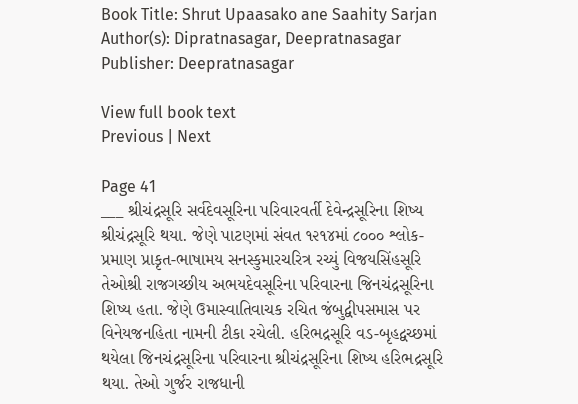Book Title: Shrut Upaasako ane Saahity Sarjan
Author(s): Dipratnasagar, Deepratnasagar
Publisher: Deepratnasagar

View full book text
Previous | Next

Page 41
___ શ્રીચંદ્રસૂરિ સર્વદેવસૂરિના પરિવારવર્તી દેવેન્દ્રસૂરિના શિષ્ય શ્રીચંદ્રસૂરિ થયા. જેણે પાટણમાં સંવત ૧૨૧૪માં ૮૦૦૦ શ્લોક-પ્રમાણ પ્રાકૃત-ભાષામય સનસ્કુમારચરિત્ર રચ્યું વિજયસિંહસૂરિ તેઓશ્રી રાજગચ્છીય અભયદેવસૂરિના પરિવારના જિનચંદ્રસૂરિના શિષ્ય હતા. જેણે ઉમાસ્વાતિવાચક રચિત જંબુદ્વીપસમાસ પર વિનેયજનહિતા નામની ટીકા રચેલી. હરિભદ્રસૂરિ વડ-બૃહદ્વચ્છમાં થયેલા જિનચંદ્રસૂરિના પરિવારના શ્રીચંદ્રસૂરિના શિષ્ય હરિભદ્રસૂરિ થયા. તેઓ ગુર્જર રાજધાની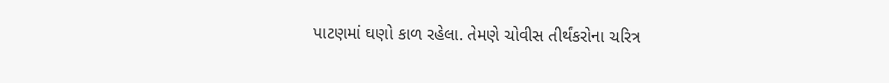પાટણમાં ઘણો કાળ રહેલા. તેમણે ચોવીસ તીર્થંકરોના ચરિત્ર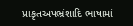પ્રાકૃતઅપભ્રંશાદિ ભાષામાં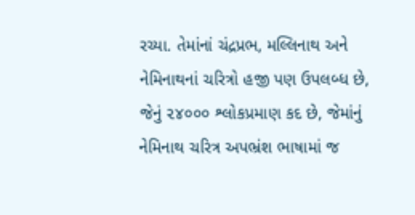રચ્યા. તેમાંનાં ચંદ્રપ્રભ, મલ્લિનાથ અને નેમિનાથનાં ચરિત્રો હજી પણ ઉપલબ્ધ છે, જેનું ૨૪૦૦૦ શ્લોકપ્રમાણ કદ છે, જેમાંનું નેમિનાથ ચરિત્ર અપભ્રંશ ભાષામાં જ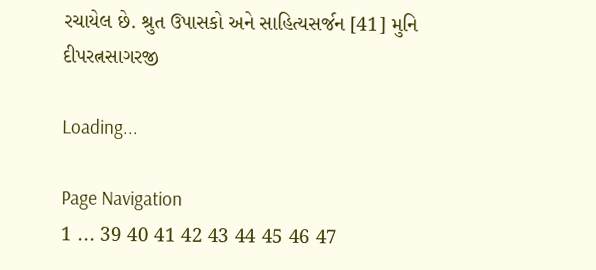રચાયેલ છે. શ્રુત ઉપાસકો અને સાહિત્યસર્જન [41] મુનિ દીપરત્નસાગરજી

Loading...

Page Navigation
1 ... 39 40 41 42 43 44 45 46 47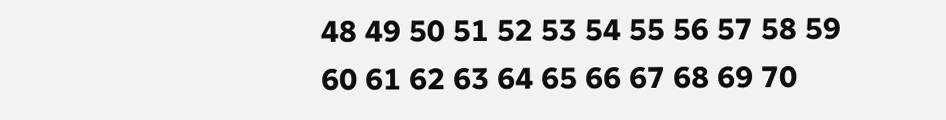48 49 50 51 52 53 54 55 56 57 58 59 60 61 62 63 64 65 66 67 68 69 70